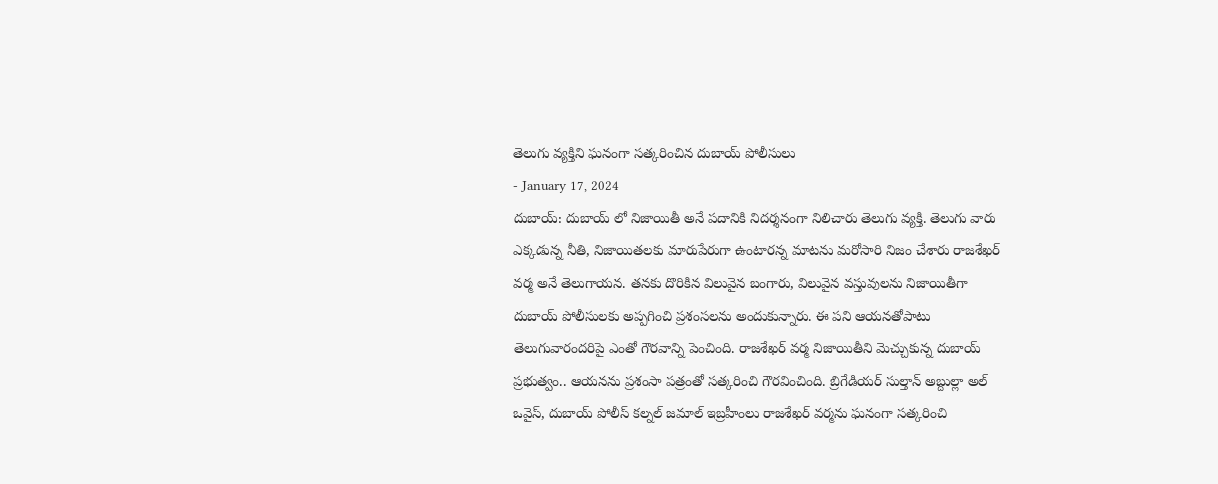తెలుగు వ్యక్తిని ఘనంగా సత్కరించిన దుబాయ్ పోలీసులు
- January 17, 2024
దుబాయ్: దుబాయ్ లో నిజాయితీ అనే పదానికి నిదర్శనంగా నిలిచారు తెలుగు వ్యక్తి. తెలుగు వారు ఎక్కడున్న నీతి, నిజాయితలకు మారుపేరుగా ఉంటారన్న మాటను మరోసారి నిజం చేశారు రాజశేఖర్ వర్మ అనే తెలుగాయన. తనకు దొరికిన విలువైన బంగారు, విలువైన వస్తువులను నిజాయితీగా దుబాయ్ పోలీసులకు అప్పగించి ప్రశంసలను అందుకున్నారు. ఈ పని ఆయనతోపాటు తెలుగువారందరిపై ఎంతో గౌరవాన్ని పెంచింది. రాజశేఖర్ వర్మ నిజాయితీని మెచ్చుకున్న దుబాయ్ ప్రభుత్వం.. ఆయనను ప్రశంసా పత్రంతో సత్కరించి గౌరవించింది. బ్రిగేడియర్ సుల్తాన్ అబ్దుల్లా అల్ ఒవైస్, దుబాయ్ పోలీస్ కల్నల్ జమాల్ ఇబ్రహీంలు రాజశేఖర్ వర్మను ఘనంగా సత్కరించి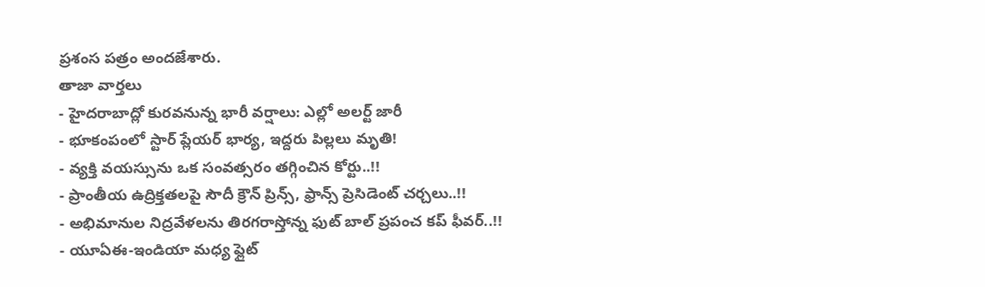ప్రశంస పత్రం అందజేశారు.
తాజా వార్తలు
- హైదరాబాద్లో కురవనున్న భారీ వర్షాలు: ఎల్లో అలర్ట్ జారీ
- భూకంపంలో స్టార్ ప్లేయర్ భార్య, ఇద్దరు పిల్లలు మృతి!
- వ్యక్తి వయస్సును ఒక సంవత్సరం తగ్గించిన కోర్టు..!!
- ప్రాంతీయ ఉద్రిక్తతలపై సౌదీ క్రౌన్ ప్రిన్స్, ఫ్రాన్స్ ప్రెసిడెంట్ చర్చలు..!!
- అభిమానుల నిద్రవేళలను తిరగరాస్తోన్న ఫుట్ బాల్ ప్రపంచ కప్ ఫీవర్..!!
- యూఏఈ-ఇండియా మధ్య ఫ్లైట్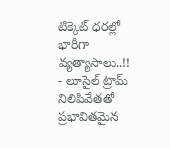టిక్కెట్ ధరల్లో భారీగా వ్యత్యాసాలు..!!
- లూసైల్ ట్రామ్ నిలిపివేతతో ప్రభావితమైన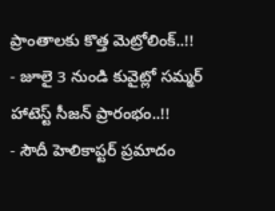ప్రాంతాలకు కొత్త మెట్రోలింక్..!!
- జూలై 3 నుండి కువైట్లో సమ్మర్ హాటెస్ట్ సీజన్ ప్రారంభం..!!
- సౌదీ హెలికాప్టర్ ప్రమాదం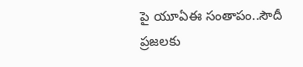పై యూఏఈ సంతాపం..సౌదీ ప్రజలకు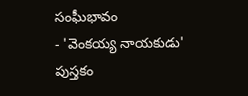సంఘీభావం
- 'వెంకయ్య నాయకుడు' పుస్తకం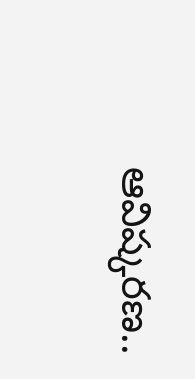ఆవిష్కరణ..